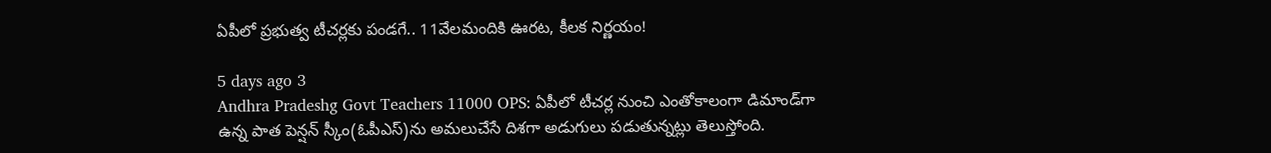ఏపీలో ప్రభుత్వ టీచర్లకు పండగే.. 11వేలమందికి ఊరట, కీలక నిర్ణయం!

5 days ago 3
Andhra Pradeshg Govt Teachers 11000 OPS: ఏపీలో టీచర్ల నుంచి ఎంతోకాలంగా డిమాండ్‌గా ఉన్న పాత పెన్షన్‌ స్కీం(ఓపీఎస్‌)ను అమలుచేసే దిశగా అడుగులు పడుతున్నట్లు తెలుస్తోంది.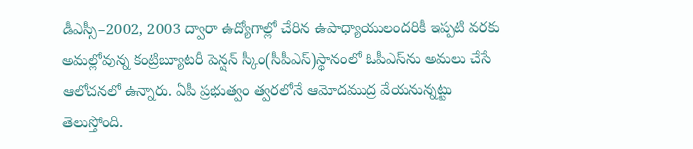డీఎస్సీ–2002, 2003 ద్వారా ఉద్యోగాల్లో చేరిన ఉపాధ్యాయులందరికీ ఇప్పటి వరకు అమల్లోవున్న కంట్రిబ్యూటరీ పెన్షన్‌ స్కీం(సీపీఎస్‌)స్థానంలో ఓపీఎస్‌ను అమలు చేసే ఆలోచనలో ఉన్నారు. ఏపీ ప్రభుత్వం త్వరలోనే ఆమోదముద్ర వేయనున్నట్టు తెలుస్తోంది.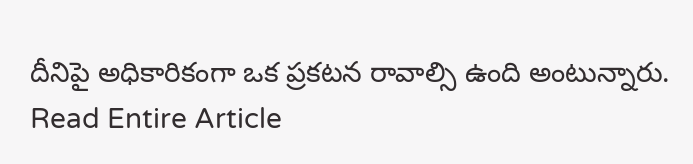దీనిపై అధికారికంగా ఒక ప్రకటన రావాల్సి ఉంది అంటున్నారు.
Read Entire Article